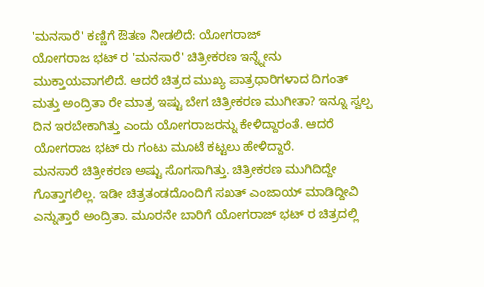'ಮನಸಾರೆ' ಕಣ್ಣಿಗೆ ಔತಣ ನೀಡಲಿದೆ: ಯೋಗರಾಜ್
ಯೋಗರಾಜ ಭಟ್ ರ 'ಮನಸಾರೆ' ಚಿತ್ರೀಕರಣ ಇನ್ನ್ನೇನು ಮುಕ್ತಾಯವಾಗಲಿದೆ. ಆದರೆ ಚಿತ್ರದ ಮುಖ್ಯ ಪಾತ್ರಧಾರಿಗಳಾದ ದಿಗಂತ್ ಮತ್ತು ಅಂದ್ರಿತಾ ರೇ ಮಾತ್ರ ಇಷ್ಟು ಬೇಗ ಚಿತ್ರೀಕರಣ ಮುಗೀತಾ? ಇನ್ನೂ ಸ್ವಲ್ಪ ದಿನ ಇರಬೇಕಾಗಿತ್ತು ಎಂದು ಯೋಗರಾಜರನ್ನು ಕೇಳಿದ್ದಾರಂತೆ. ಆದರೆ ಯೋಗರಾಜ ಭಟ್ ರು ಗಂಟು ಮೂಟೆ ಕಟ್ಟಲು ಹೇಳಿದ್ದಾರೆ.
ಮನಸಾರೆ ಚಿತ್ರೀಕರಣ ಅಷ್ಟು ಸೊಗಸಾಗಿತ್ತು. ಚಿತ್ರೀಕರಣ ಮುಗಿದಿದ್ದೇ ಗೊತ್ತಾಗಲಿಲ್ಲ. ಇಡೀ ಚಿತ್ರತಂಡದೊಂದಿಗೆ ಸಖತ್ ಎಂಜಾಯ್ ಮಾಡಿದ್ದೀವಿ ಎನ್ನುತ್ತಾರೆ ಅಂದ್ರಿತಾ. ಮೂರನೇ ಬಾರಿಗೆ ಯೋಗರಾಜ್ ಭಟ್ ರ ಚಿತ್ರದಲ್ಲಿ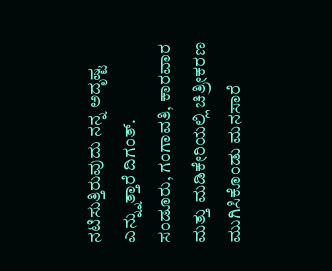ನಟಿಸುತ್ತಿರುವುದು ನನ್ನ ಅದೃಷ್ಟ ಎನ್ನ್ನುತ್ತಾರೆ ದಿಗಂತ್.
ಸಂಡೂರು, ಗಂಗಾವತಿ, ಕಾರವಾರ ಮತ್ತು ಮಡಿಕೇರಿಯಲ್ಲಿ ಚಿತ್ರೀಕರಣ ಮುಗಿಸಿಕೊಂಡು ಮನಸಾರೆ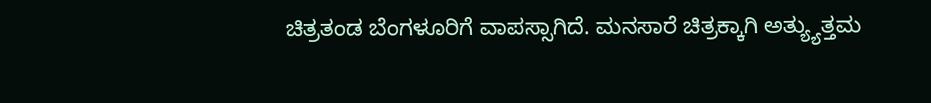ಚಿತ್ರತಂಡ ಬೆಂಗಳೂರಿಗೆ ವಾಪಸ್ಸಾಗಿದೆ. ಮನಸಾರೆ ಚಿತ್ರಕ್ಕಾಗಿ ಅತ್ಯ್ಯುತ್ತಮ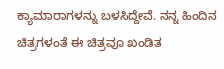ಕ್ಯಾಮಾರಾಗಳನ್ನು ಬಳಸಿದ್ದೇವೆ. ನನ್ನ ಹಿಂದಿನ ಚಿತ್ರಗಳಂತೆ ಈ ಚಿತ್ರವೂ ಖಂಡಿತ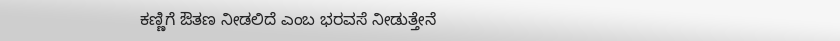ಕಣ್ಣಿಗೆ ಔತಣ ನೀಡಲಿದೆ ಎಂಬ ಭರವಸೆ ನೀಡುತ್ತೇನೆ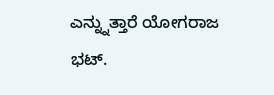ಎನ್ನ್ನುತ್ತಾರೆ ಯೋಗರಾಜ ಭಟ್.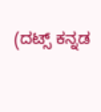(ದಟ್ಸ್ ಕನ್ನಡ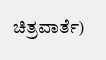ಚಿತ್ರವಾರ್ತೆ)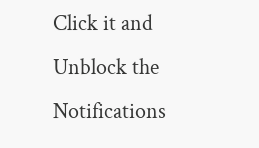Click it and Unblock the Notifications